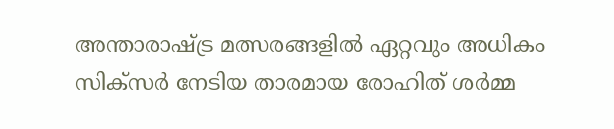അന്താരാഷ്ട്ര മത്സരങ്ങളിൽ ഏറ്റവും അധികം സിക്‌സർ നേടിയ താരമായ രോഹിത് ശർമ്മ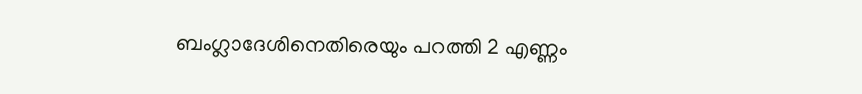ബംഗ്ലാദേശിനെതിരെയും പറത്തി 2 എണ്ണം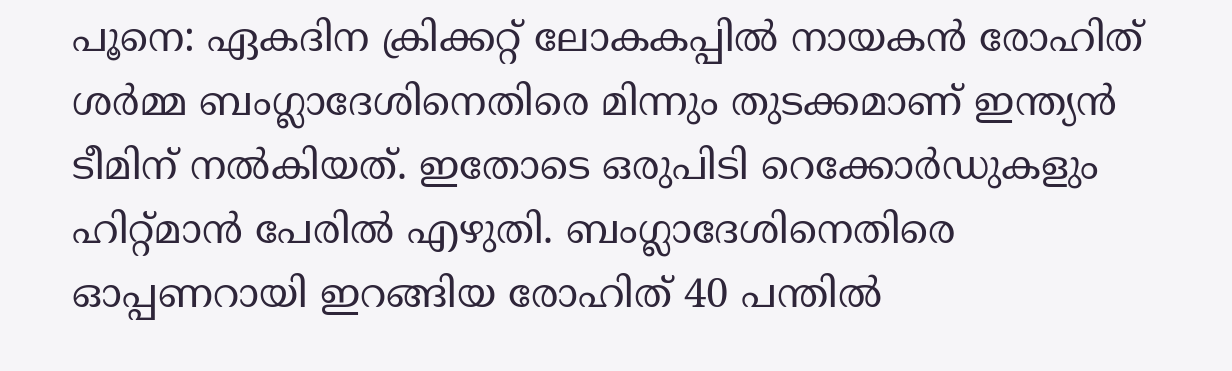പൂനെ: ഏകദിന ക്രിക്കറ്റ് ലോകകപ്പില്‍ നായകൻ രോഹിത് ശർമ്മ ബംഗ്ലാദേശിനെതിരെ മിന്നും തുടക്കമാണ് ഇന്ത്യന്‍ ടീമിന് നൽകിയത്. ഇതോടെ ഒരുപിടി റെക്കോർഡുകളും ഹിറ്റ്മാൻ പേരിൽ എഴുതി. ബംഗ്ലാദേശിനെതിരെ ഓപ്പണറായി ഇറങ്ങിയ രോഹിത് 40 പന്തില്‍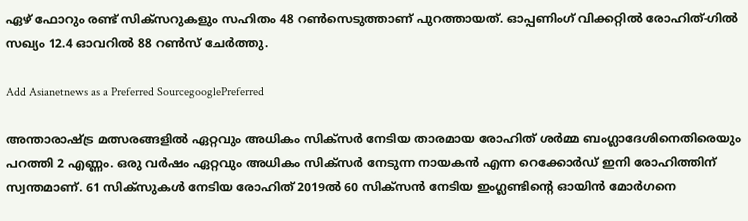ഏഴ് ഫോറും രണ്ട് സിക്‌സറുകളും സഹിതം 48 റണ്‍സെടുത്താണ് പുറത്തായത്. ഓപ്പണിംഗ് വിക്കറ്റില്‍ രോഹിത്-ഗില്‍ സഖ്യം 12.4 ഓവറില്‍ 88 റണ്‍സ് ചേര്‍ത്തു.

Add Asianetnews as a Preferred SourcegooglePreferred

അന്താരാഷ്ട്ര മത്സരങ്ങളിൽ ഏറ്റവും അധികം സിക്‌സർ നേടിയ താരമായ രോഹിത് ശർമ്മ ബംഗ്ലാദേശിനെതിരെയും പറത്തി 2 എണ്ണം. ഒരു വർഷം ഏറ്റവും അധികം സിക്‌സര്‍ നേടുന്ന നായകൻ എന്ന റെക്കോർഡ് ഇനി രോഹിത്തിന് സ്വന്തമാണ്. 61 സിക്‌സുകള്‍ നേടിയ രോഹിത് 2019ല്‍ 60 സിക്‌സന്‍ നേടിയ ഇംഗ്ലണ്ടിന്‍റെ ഓയിൻ മോർഗനെ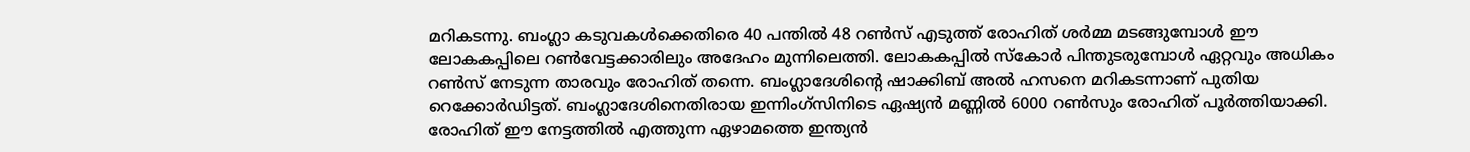മറികടന്നു. ബംഗ്ലാ കടുവകള്‍ക്കെതിരെ 40 പന്തിൽ 48 റൺസ് എടുത്ത് രോഹിത് ശര്‍മ്മ മടങ്ങുമ്പോൾ ഈ ലോകകപ്പിലെ റൺവേട്ടക്കാരിലും അദേഹം മുന്നിലെത്തി. ലോകകപ്പിൽ സ്കോർ പിന്തുടരുമ്പോൾ ഏറ്റവും അധികം റൺസ് നേടുന്ന താരവും രോഹിത് തന്നെ. ബംഗ്ലാദേശിന്‍റെ ഷാക്കിബ് അൽ ഹസനെ മറികടന്നാണ് പുതിയ റെക്കോർഡിട്ടത്. ബംഗ്ലാദേശിനെതിരായ ഇന്നിംഗ്‌സിനിടെ ഏഷ്യൻ മണ്ണിൽ 6000 റൺസും രോഹിത് പൂർത്തിയാക്കി. രോഹിത് ഈ നേട്ടത്തിൽ എത്തുന്ന ഏഴാമത്തെ ഇന്ത്യൻ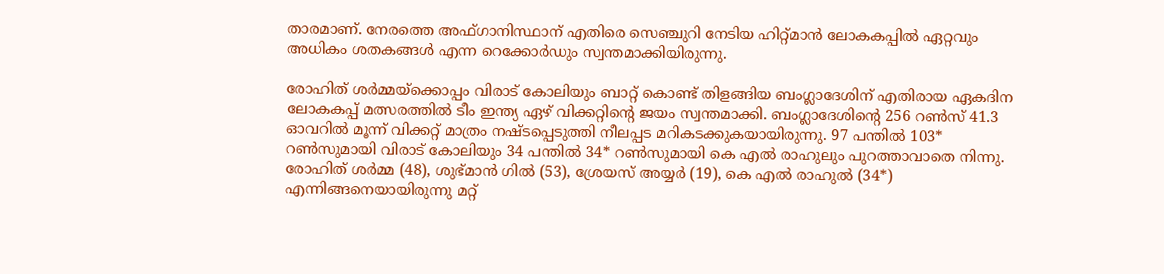താരമാണ്. നേരത്തെ അഫ്‌ഗാനിസ്ഥാന് എതിരെ സെഞ്ചുറി നേടിയ ഹിറ്റ്മാൻ ലോകകപ്പിൽ ഏറ്റവും അധികം ശതകങ്ങള്‍ എന്ന റെക്കോർഡും സ്വന്തമാക്കിയിരുന്നു.

രോഹിത് ശര്‍മ്മയ്‌ക്കൊപ്പം വിരാട് കോലിയും ബാറ്റ് കൊണ്ട് തിളങ്ങിയ ബംഗ്ലാദേശിന് എതിരായ ഏകദിന ലോകകപ്പ് മത്സരത്തില്‍ ടീം ഇന്ത്യ ഏഴ് വിക്കറ്റിന്‍റെ ജയം സ്വന്തമാക്കി. ബംഗ്ലാദേശിന്‍റെ 256 റൺസ് 41.3 ഓവറില്‍ മൂന്ന് വിക്കറ്റ് മാത്രം നഷ്‌ടപ്പെടുത്തി നീലപ്പട മറികടക്കുകയായിരുന്നു. 97 പന്തിൽ 103* റണ്‍സുമായി വിരാട് കോലിയും 34 പന്തില്‍ 34* റണ്‍സുമായി കെ എല്‍ രാഹുലും പുറത്താവാതെ നിന്നു. രോഹിത് ശര്‍മ്മ (48), ശുഭ്‌മാന്‍ ഗില്‍ (53), ശ്രേയസ് അയ്യര്‍ (19), കെ എല്‍ രാഹുല്‍ (34*) എന്നിങ്ങനെയായിരുന്നു മറ്റ്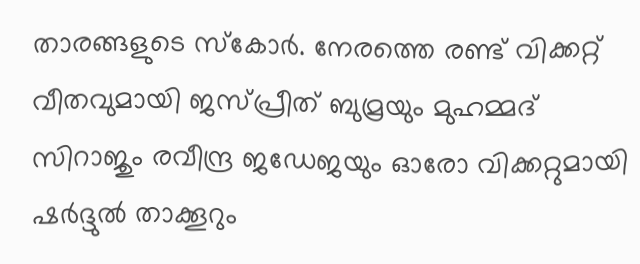താരങ്ങളുടെ സ്കോര്‍. നേരത്തെ രണ്ട് വിക്കറ്റ് വീതവുമായി ജസ്പ്രീത് ബുമ്രയും മുഹമ്മദ് സിറാജും രവീന്ദ്ര ജഡേജയും ഓരോ വിക്കറ്റുമായി ഷര്‍ദ്ദുല്‍ താക്കൂറും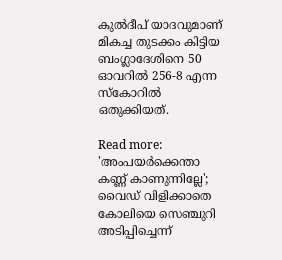കുല്‍ദീപ് യാദവുമാണ് മികച്ച തുടക്കം കിട്ടിയ ബംഗ്ലാദേശിനെ 50 ഓവറില്‍ 256-8 എന്ന സ്കോറില്‍ ഒതുക്കിയത്.

Read more: 'അംപയർക്കെന്താ കണ്ണ് കാണുന്നില്ലേ'; വൈഡ് വിളിക്കാതെ കോലിയെ സെഞ്ചുറി അടിപ്പിച്ചെന്ന്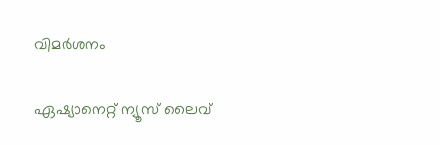വിമർശനം

ഏഷ്യാനെറ്റ് ന്യൂസ് ലൈവ്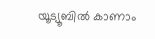യൂട്യൂബിൽ കാണാം